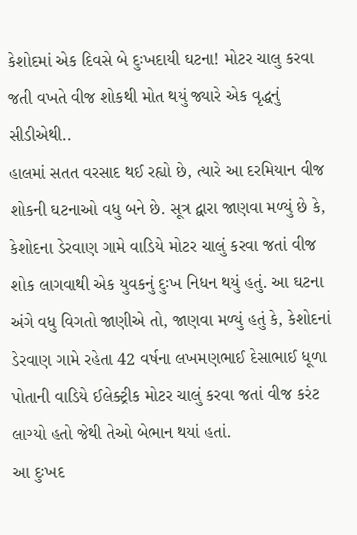કેશોદમાં એક દિવસે બે દુઃખદાયી ઘટના! મોટર ચાલુ કરવા જતી વખતે વીજ શોકથી મોત થયું જ્યારે એક વૃદ્ધનું સીડીએથી..
હાલમાં સતત વરસાદ થઈ રહ્યો છે, ત્યારે આ દરમિયાન વીજ શોકની ઘટનાઓ વધુ બને છે. સૂત્ર દ્વારા જાણવા મળ્યું છે કે,
કેશોદના ડેરવાણ ગામે વાડિયે મોટર ચાલું કરવા જતાં વીજ શોક લાગવાથી એક યુવકનું દુઃખ નિધન થયું હતું. આ ઘટના અંગે વધુ વિગતો જાણીએ તો, જાણવા મળ્યું હતું કે, કેશોદનાં ડેરવાણ ગામે રહેતા 42 વર્ષના લખમણભાઈ દેસાભાઈ ધૂળા પોતાની વાડિયે ઈલેક્ટ્રીક મોટર ચાલું કરવા જતાં વીજ કરંટ લાગ્યો હતો જેથી તેઓ બેભાન થયાં હતાં.
આ દુઃખદ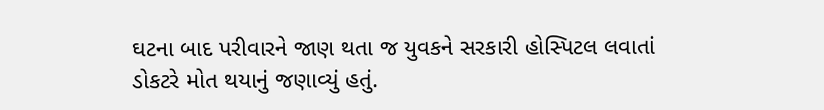ઘટના બાદ પરીવારને જાણ થતા જ યુવકને સરકારી હોસ્પિટલ લવાતાં ડોકટરે મોત થયાનું જણાવ્યું હતું.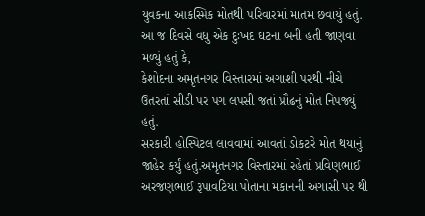યુવકના આકસ્મિક મોતથી પરિવારમાં માતમ છવાયું હતું. આ જ દિવસે વધુ એક દુઃખદ ઘટના બની હતી જાણવા મળ્યું હતું કે,
કેશોદના અમૃતનગર વિસ્તારમાં અગાશી પરથી નીચે ઉતરતાં સીડી પર પગ લપસી જતાં પ્રૌઢનું મોત નિપજ્યું હતું.
સરકારી હોસ્પિટલ લાવવામાં આવતાં ડોકટરે મોત થયાનું જાહેર કર્યું હતું.અમૃતનગર વિસ્તારમાં રહેતાં પ્રવિણભાઈ અરજણભાઈ રૂપાવટિયા પોતાના મકાનની અગાસી પર થી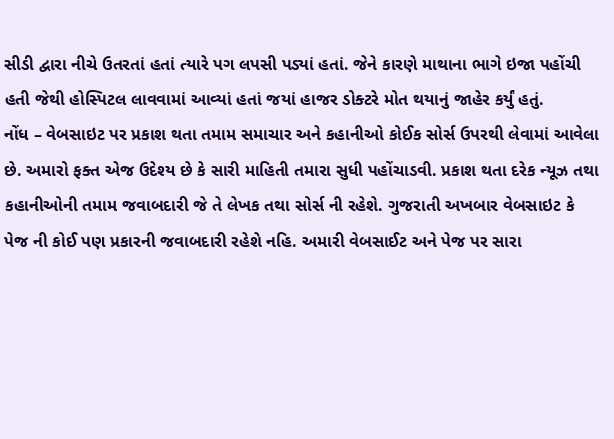સીડી દ્વારા નીચે ઉતરતાં હતાં ત્યારે પગ લપસી પડ્યાં હતાં. જેને કારણે માથાના ભાગે ઇજા પહોંચી હતી જેથી હોસ્પિટલ લાવવામાં આવ્યાં હતાં જયાં હાજર ડોક્ટરે મોત થયાનું જાહેર કર્યું હતું.
નોંધ – વેબસાઇટ પર પ્રકાશ થતા તમામ સમાચાર અને કહાનીઓ કોઈક સોર્સ ઉપરથી લેવામાં આવેલા છે. અમારો ફક્ત એજ ઉદેશ્ય છે કે સારી માહિતી તમારા સુધી પહોંચાડવી. પ્રકાશ થતા દરેક ન્યૂઝ તથા કહાનીઓની તમામ જવાબદારી જે તે લેખક તથા સોર્સ ની રહેશે. ગુજરાતી અખબાર વેબસાઇટ કે પેજ ની કોઈ પણ પ્રકારની જવાબદારી રહેશે નહિ. અમારી વેબસાઈટ અને પેજ પર સારા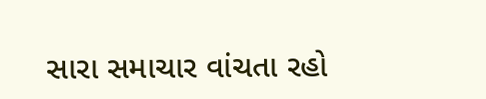સારા સમાચાર વાંચતા રહો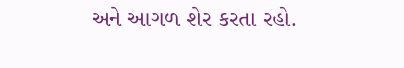અને આગળ શેર કરતા રહો.